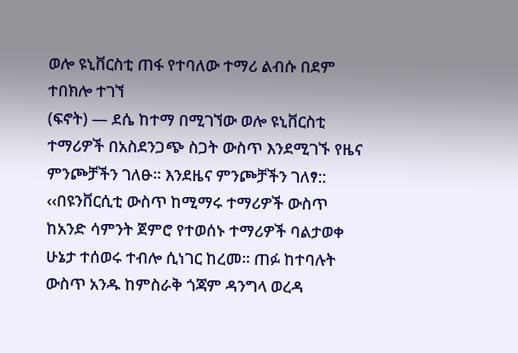ወሎ ዩኒቨርስቲ ጠፋ የተባለው ተማሪ ልብሱ በደም ተበክሎ ተገኘ
(ፍኖት) — ደሴ ከተማ በሚገኘው ወሎ ዩኒቨርስቲ ተማሪዎች በአስደንጋጭ ስጋት ውስጥ እንደሚገኙ የዜና ምንጮቻችን ገለፁ፡፡ እንደዜና ምንጮቻችን ገለፃ:: ‹‹በዩንቨርሲቲ ውስጥ ከሚማሩ ተማሪዎች ውስጥ ከአንድ ሳምንት ጀምሮ የተወሰኑ ተማሪዎች ባልታወቀ ሁኔታ ተሰወሩ ተብሎ ሲነገር ከረመ፡፡ ጠፉ ከተባሉት ውስጥ አንዱ ከምስራቅ ጎጃም ዳንግላ ወረዳ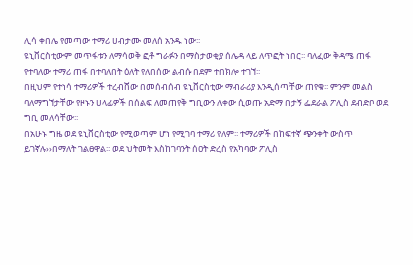ሊሳ ቀበሌ የመጣው ተማሪ ሀብታሙ መለሰ አንዱ ነው፡፡
ዩኒቨርስቲውም መጥፋቱን ለማሳወቅ ፎቶ ግራፉን በማስታወቂያ ሰሌዳ ላይ ለጥፎት ነበር፡፡ ባለፈው ቅዳሜ ጠፋ የተባለው ተማሪ ጠፋ በተባለበት ዕለት የለበሰው ልብሱ በደም ተበክሎ ተገኘ፡፡
በዚህም የተነሳ ተማሪዎች ተረብሸው በመሰብሰብ ዩኒቨርስቲው ማብራሪያ እንዲሰጣቸው ጠየቁ፡፡ ምንም መልስ ባለማግኘታቸው የዞኑን ሀላፊዎች በሰልፍ ለመጠየቅ ግቢውን ለቀው ሲወጡ አድማ በታኝ ፌደራል ፖሊስ ደብድቦ ወደ ግቢ መለሳቸው፡፡
በአሁኑ ግዜ ወደ ዩኒቨርስቲው የሚወጣም ሆነ የሚገባ ተማሪ የለም፡፡ ተማሪዎች በከፍተኛ ጭንቀት ውስጥ ይገኛሉ››በማለት ገልፀዋል፡፡ ወደ ህትመት እስከገባንት ሰዐት ድረስ የአካባው ፖሊስ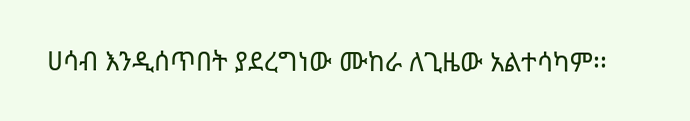ሀሳብ እንዲሰጥበት ያደረግነው ሙከራ ለጊዜው አልተሳካም፡፡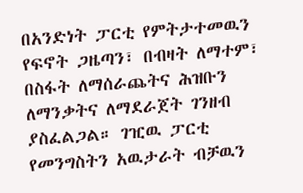በአንድነት ፓርቲ የምትታተመዉን የፍኖት ጋዜጣን፣ በብዛት ለማተም፣ በስፋት ለማሰራጨትና ሕዝቡን ለማንቃትና ለማደራጀት ገንዘብ ያስፈልጋል። ገዢዉ ፓርቲ የመንግስትን አዉታራት ብቻዉን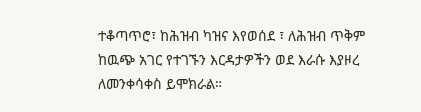ተቆጣጥሮ፣ ከሕዝብ ካዝና እየወሰደ ፣ ለሕዝብ ጥቅም ከዉጭ አገር የተገኙን እርዳታዎችን ወደ እራሱ እያዞረ ለመንቀሳቀስ ይሞክራል።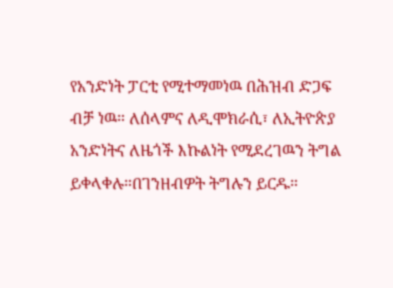የአንድነት ፓርቲ የሚተማመነዉ በሕዝብ ድጋፍ ብቻ ነዉ። ለሰላምና ለዲሞክራሲ፣ ለኢትዮጵያ አንድነትና ለዜጎች እኩልነት የሚደረገዉን ትግል ይቀላቀሉ።በገንዘብዎት ትግሉን ይርዱ።